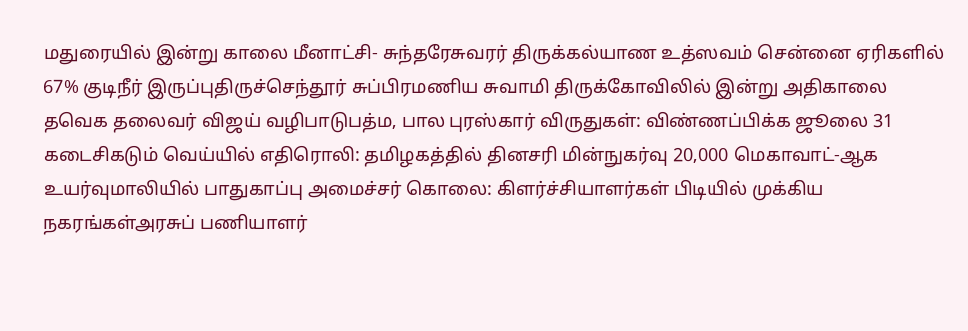மதுரையில் இன்று காலை மீனாட்சி- சுந்தரேசுவரர் திருக்கல்யாண உத்ஸவம் சென்னை ஏரிகளில் 67% குடிநீர் இருப்புதிருச்செந்தூர் சுப்பிரமணிய சுவாமி திருக்கோவிலில் இன்று அதிகாலை தவெக தலைவர் விஜய் வழிபாடுபத்ம, பால புரஸ்கார் விருதுகள்: விண்ணப்பிக்க ஜூலை 31 கடைசிகடும் வெய்யில் எதிரொலி: தமிழகத்தில் தினசரி மின்நுகர்வு 20,000 மெகாவாட்-ஆக உயர்வுமாலியில் பாதுகாப்பு அமைச்சர் கொலை: கிளர்ச்சியாளர்கள் பிடியில் முக்கிய நகரங்கள்அரசுப் பணியாளர்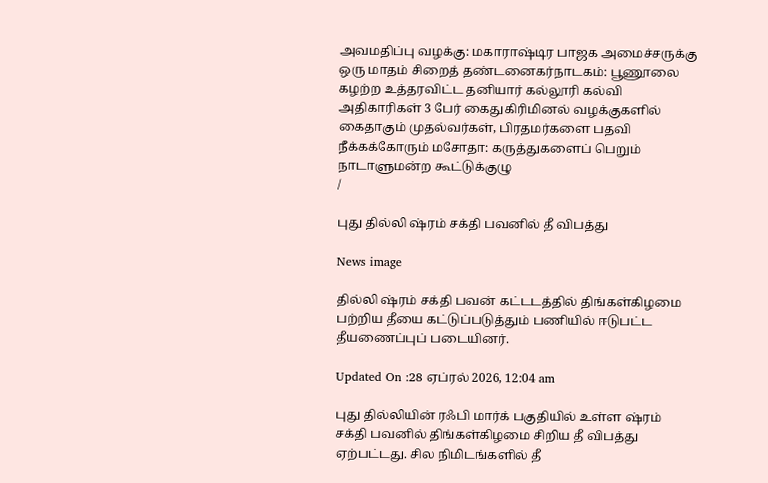அவமதிப்பு வழக்கு: மகாராஷ்டிர பாஜக அமைச்சருக்கு ஒரு மாதம் சிறைத் தண்டனைகர்நாடகம்: பூணூலை கழற்ற உத்தரவிட்ட தனியார் கல்லூரி கல்வி அதிகாரிகள் 3 பேர் கைதுகிரிமினல் வழக்குகளில் கைதாகும் முதல்வர்கள், பிரதமர்களை பதவி நீக்கக்கோரும் மசோதா: கருத்துகளைப் பெறும் நாடாளுமன்ற கூட்டுக்குழு
/

புது தில்லி ஷ்ரம் சக்தி பவனில் தீ விபத்து

News image

தில்லி ஷ்ரம் சக்தி பவன் கட்டடத்தில் திங்கள்கிழமை பற்றிய தீயை கட்டுப்படுத்தும் பணியில் ஈடுபட்ட தீயணைப்புப் படையினர்.

Updated On :28 ஏப்ரல் 2026, 12:04 am

புது தில்லியின் ரஃபி மார்க் பகுதியில் உள்ள ஷ்ரம் சக்தி பவனில் திங்கள்கிழமை சிறிய தீ விபத்து ஏற்பட்டது. சில நிமிடங்களில் தீ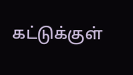கட்டுக்குள்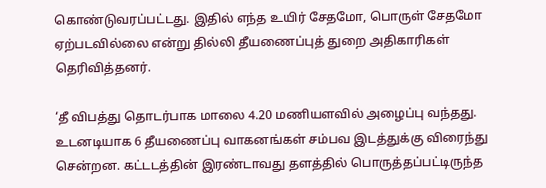கொண்டுவரப்பட்டது. இதில் எந்த உயிர் சேதமோ, பொருள் சேதமோ ஏற்படவில்லை என்று தில்லி தீயணைப்புத் துறை அதிகாரிகள் தெரிவித்தனர்.

‘தீ விபத்து தொடர்பாக மாலை 4.20 மணியளவில் அழைப்பு வந்தது. உடனடியாக 6 தீயணைப்பு வாகனங்கள் சம்பவ இடத்துக்கு விரைந்து சென்றன. கட்டடத்தின் இரண்டாவது தளத்தில் பொருத்தப்பட்டிருந்த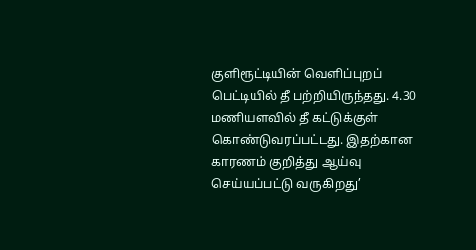குளிரூட்டியின் வெளிப்புறப் பெட்டியில் தீ பற்றியிருந்தது. 4.30 மணியளவில் தீ கட்டுக்குள் கொண்டுவரப்பட்டது. இதற்கான காரணம் குறித்து ஆய்வு செய்யப்பட்டு வருகிறது’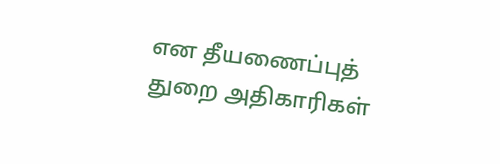என தீயணைப்புத் துறை அதிகாரிகள்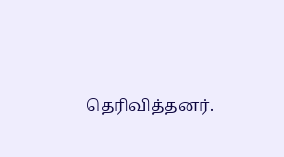தெரிவித்தனர்.